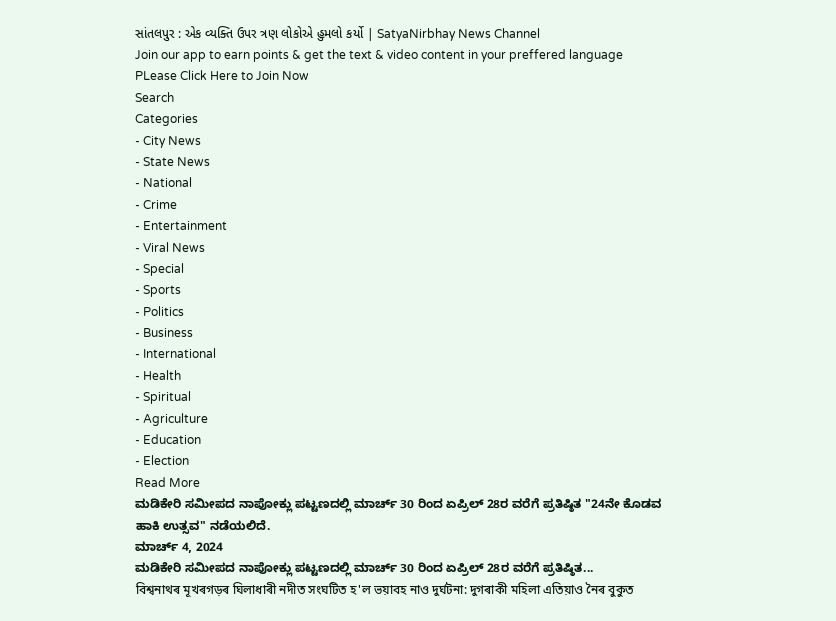સાંતલપુર : એક વ્યક્તિ ઉપર ત્રણ લોકોએ હુમલો કર્યો | SatyaNirbhay News Channel
Join our app to earn points & get the text & video content in your preffered language
PLease Click Here to Join Now
Search
Categories
- City News
- State News
- National
- Crime
- Entertainment
- Viral News
- Special
- Sports
- Politics
- Business
- International
- Health
- Spiritual
- Agriculture
- Education
- Election
Read More
ಮಡಿಕೇರಿ ಸಮೀಪದ ನಾಪೋಕ್ಲು ಪಟ್ಟಣದಲ್ಲಿ ಮಾರ್ಚ್ 30 ರಿಂದ ಏಪ್ರಿಲ್ 28ರ ವರೆಗೆ ಪ್ರತಿಷ್ಠಿತ "24ನೇ ಕೊಡವ ಹಾಕಿ ಉತ್ಸವ" ನಡೆಯಲಿದೆ.
ಮಾರ್ಚ್ 4, 2024
ಮಡಿಕೇರಿ ಸಮೀಪದ ನಾಪೋಕ್ಲು ಪಟ್ಟಣದಲ್ಲಿ ಮಾರ್ಚ್ 30 ರಿಂದ ಏಪ್ರಿಲ್ 28ರ ವರೆಗೆ ಪ್ರತಿಷ್ಠಿತ...
বিশ্বনাথৰ মূখৰগড়ৰ ঘিলাধাৰী নদীত সংঘটিত হ'ল ভয়াবহ নাও দুৰ্ঘটনা: দুগৰাকী মহিলা এতিয়াও নৈৰ বুকুত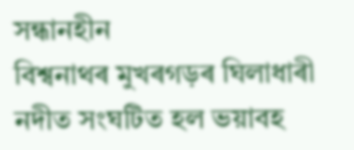সন্ধানহীন
বিশ্বনাথৰ মুখৰগড়ৰ ঘিলাধাৰী নদীত সংঘটিত হল ভয়াবহ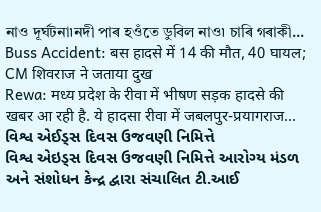নাও দূৰ্ঘটনা৷নদী পাৰ হওঁতে ডুবিল নাও৷ চাৰি গৰাকী...
Buss Accident: बस हादसे में 14 की मौत, 40 घायल; CM शिवराज ने जताया दुख
Rewa: मध्य प्रदेश के रीवा में भीषण सड़क हादसे की खबर आ रही है. ये हादसा रीवा में जबलपुर-प्रयागराज...
વિશ્વ એઈડ્સ દિવસ ઉજવણી નિમિત્તે
વિશ્વ એઇડ્સ દિવસ ઉજવણી નિમિત્તે આરોગ્ય મંડળ અને સંશોધન કેન્દ્ર દ્વારા સંચાલિત ટી.આઈ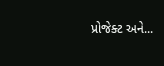પ્રોજેક્ટ અને...